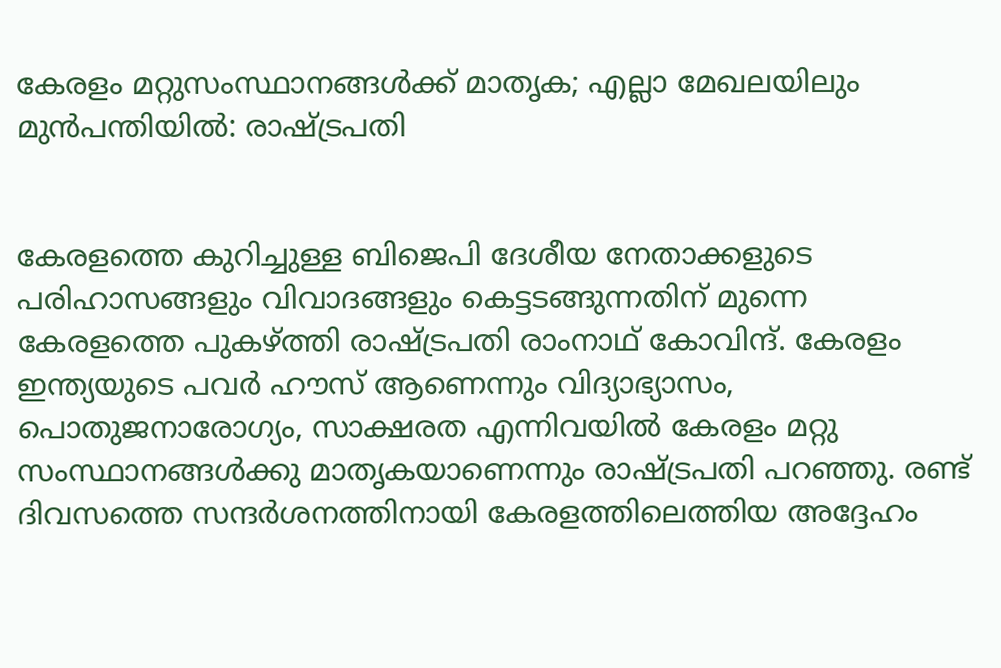കേരളം മറ്റുസംസ്ഥാനങ്ങള്‍ക്ക് മാതൃക; എല്ലാ മേഖലയിലും മുന്‍പന്തിയില്‍: രാഷ്ട്രപതി


കേരളത്തെ കുറിച്ചുള്ള ബിജെപി ദേശീയ നേതാക്കളുടെ പരിഹാസങ്ങളും വിവാദങ്ങളും കെട്ടടങ്ങുന്നതിന് മുന്നെ കേരളത്തെ പുകഴ്ത്തി രാഷ്ട്രപതി രാംനാഥ് കോവിന്ദ്. കേരളം ഇന്ത്യയുടെ പവര്‍ ഹൗസ് ആണെന്നും വിദ്യാഭ്യാസം, പൊതുജനാരോഗ്യം, സാക്ഷരത എന്നിവയില്‍ കേരളം മറ്റു സംസ്ഥാനങ്ങള്‍ക്കു മാതൃകയാണെന്നും രാഷ്ട്രപതി പറഞ്ഞു. രണ്ട് ദിവസത്തെ സന്ദര്‍ശനത്തിനായി കേരളത്തിലെത്തിയ അദ്ദേഹം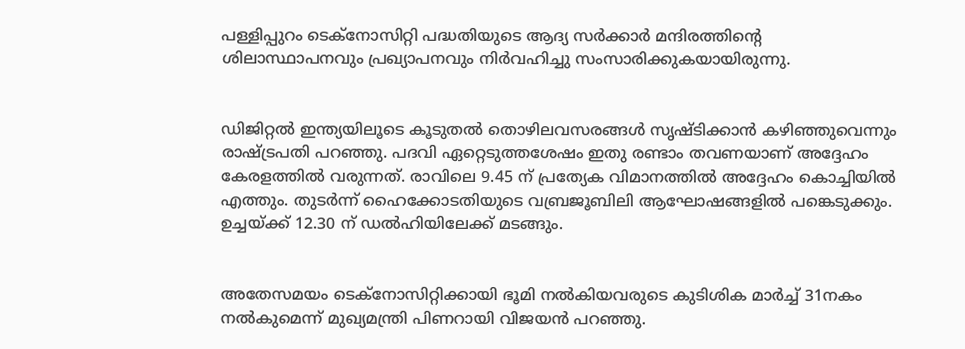പള്ളിപ്പുറം ടെക്‌നോസിറ്റി പദ്ധതിയുടെ ആദ്യ സര്‍ക്കാര്‍ മന്ദിരത്തിന്റെ ശിലാസ്ഥാപനവും പ്രഖ്യാപനവും നിര്‍വഹിച്ചു സംസാരിക്കുകയായിരുന്നു.


ഡിജിറ്റല്‍ ഇന്ത്യയിലൂടെ കൂടുതല്‍ തൊഴിലവസരങ്ങള്‍ സൃഷ്ടിക്കാന്‍ കഴിഞ്ഞുവെന്നും രാഷ്ട്രപതി പറഞ്ഞു. പദവി ഏറ്റെടുത്തശേഷം ഇതു രണ്ടാം തവണയാണ് അദ്ദേഹം കേരളത്തില്‍ വരുന്നത്. രാവിലെ 9.45 ന് പ്രത്യേക വിമാനത്തില്‍ അദ്ദേഹം കൊച്ചിയില്‍ എത്തും. തുടര്‍ന്ന് ഹൈക്കോടതിയുടെ വബ്രജൂബിലി ആഘോഷങ്ങളില്‍ പങ്കെടുക്കും. ഉച്ചയ്ക്ക് 12.30 ന് ഡല്‍ഹിയിലേക്ക് മടങ്ങും.


അതേസമയം ടെക്‌നോസിറ്റിക്കായി ഭൂമി നല്‍കിയവരുടെ കുടിശിക മാര്‍ച്ച് 31നകം നല്‍കുമെന്ന് മുഖ്യമന്ത്രി പിണറായി വിജയന്‍ പറഞ്ഞു.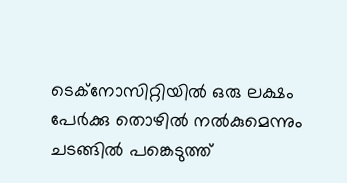ടെക്‌നോസിറ്റിയില്‍ ഒരു ലക്ഷം പേര്‍ക്കു തൊഴില്‍ നല്‍കുമെന്നും ചടങ്ങില്‍ പങ്കെടുത്ത്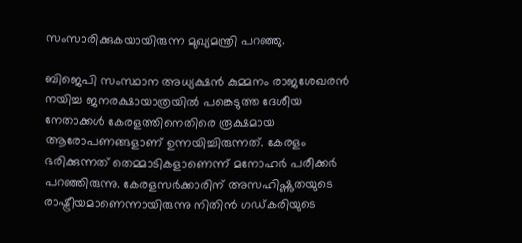സംസാരിക്കുകയായിരുന്ന മുഖ്യമന്ത്രി പറഞ്ഞു.

ബിജെപി സംസ്ഥാന അധ്യക്ഷന്‍ കുമ്മനം രാജശേഖരന്‍ നയിച്ച ജനരക്ഷായാത്രയില്‍ പങ്കെടുത്ത ദേശീയ നേതാക്കള്‍ കേരളത്തിനെതിരെ രൂക്ഷമായ ആരോപണങ്ങളാണ് ഉന്നയിച്ചിരുന്നത്. കേരളം ഭരിക്കുന്നത് തെമ്മാടികളാണെന്ന് മനോഹര്‍ പരീക്കര്‍ പറഞ്ഞിരുന്നു. കേരളസര്‍ക്കാരിന് അസഹിഷ്ണുതയുടെ രാഷ്ട്രീയമാണെന്നായിരുന്നു നിതിന്‍ ഗഡ്കരിയുടെ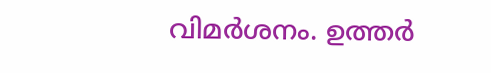വിമര്‍ശനം. ഉത്തര്‍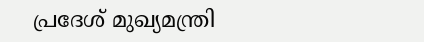പ്രദേശ് മുഖ്യമന്ത്രി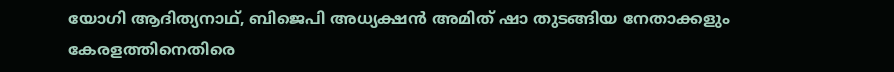യോഗി ആദിത്യനാഥ്, ബിജെപി അധ്യക്ഷന്‍ അമിത് ഷാ തുടങ്ങിയ നേതാക്കളും കേരളത്തിനെതിരെ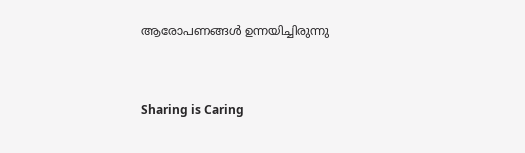ആരോപണങ്ങള്‍ ഉന്നയിച്ചിരുന്നു



Sharing is Caring